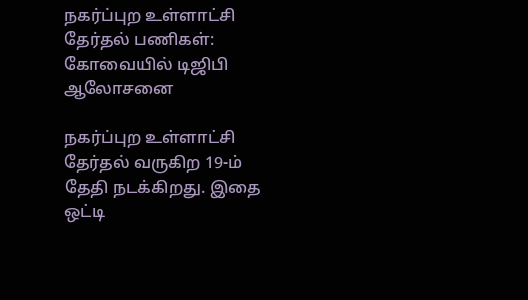நகர்ப்புற உள்ளாட்சி தேர்தல் பணிகள்: கோவையில் டிஜிபி ஆலோசனை

நகர்ப்புற உள்ளாட்சி தேர்தல் வருகிற 19-ம் தேதி நடக்கிறது. இதை ஒட்டி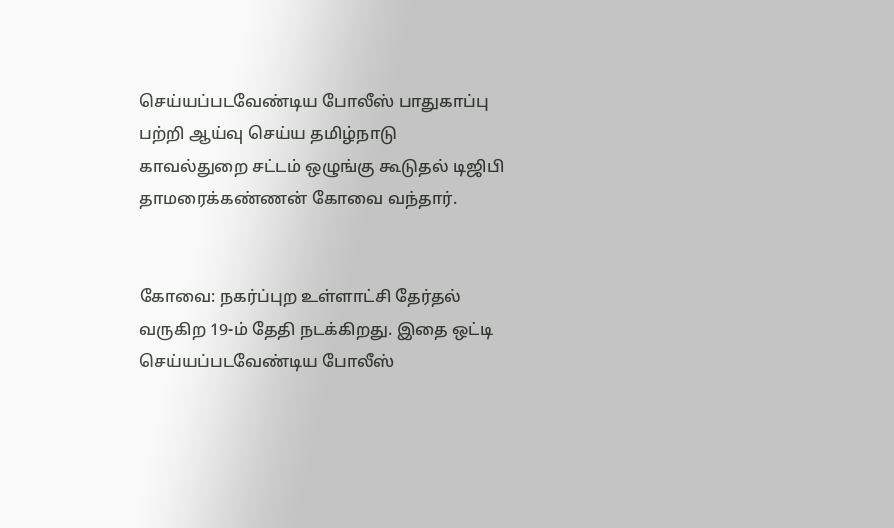செய்யப்படவேண்டிய போலீஸ் பாதுகாப்பு பற்றி ஆய்வு செய்ய தமிழ்நாடு காவல்துறை சட்டம் ஒழுங்கு கூடுதல் டிஜிபி தாமரைக்கண்ணன் கோவை வந்தார்.


கோவை: நகர்ப்புற உள்ளாட்சி தேர்தல் வருகிற 19-ம் தேதி நடக்கிறது. இதை ஒட்டி செய்யப்படவேண்டிய போலீஸ்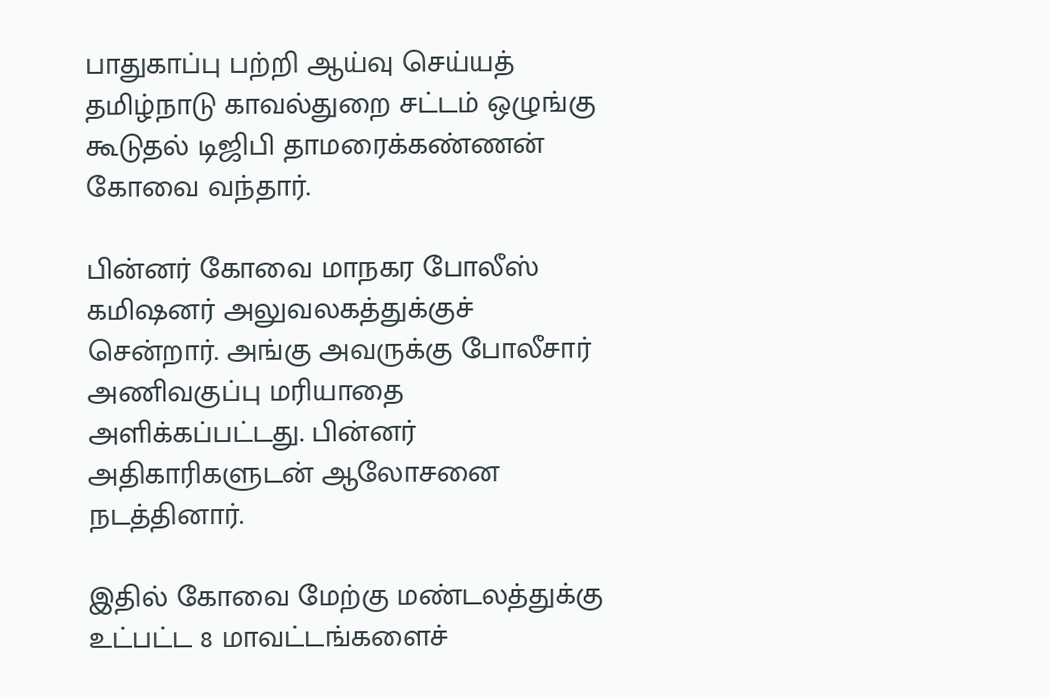பாதுகாப்பு பற்றி ஆய்வு செய்யத் தமிழ்நாடு காவல்துறை சட்டம் ஒழுங்கு கூடுதல் டிஜிபி தாமரைக்கண்ணன் கோவை வந்தார்.

பின்னர் கோவை மாநகர போலீஸ் கமிஷனர் அலுவலகத்துக்குச் சென்றார். அங்கு அவருக்கு போலீசார் அணிவகுப்பு மரியாதை அளிக்கப்பட்டது. பின்னர் அதிகாரிகளுடன் ஆலோசனை நடத்தினார்.

இதில் கோவை மேற்கு மண்டலத்துக்கு உட்பட்ட 8 மாவட்டங்களைச்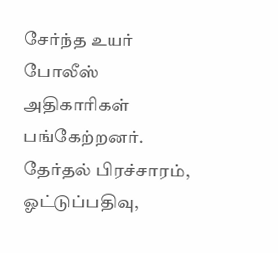சேர்ந்த உயர் போலீஸ் அதிகாரிகள் பங்கேற்றனர். தேர்தல் பிரச்சாரம், ஓட்டுப்பதிவு,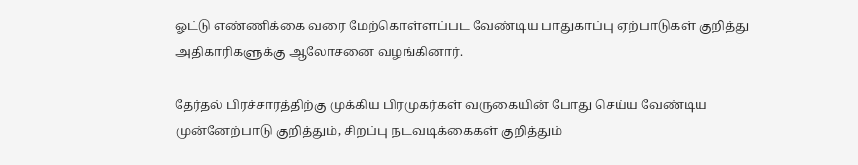ஓட்டு எண்ணிக்கை வரை மேற்கொள்ளப்பட வேண்டிய பாதுகாப்பு ஏற்பாடுகள் குறித்து அதிகாரிகளுக்கு ஆலோசனை வழங்கினார்.

தேர்தல் பிரச்சாரத்திற்கு முக்கிய பிரமுகர்கள் வருகையின் போது செய்ய வேண்டிய முன்னேற்பாடு குறித்தும், சிறப்பு நடவடிக்கைகள் குறித்தும்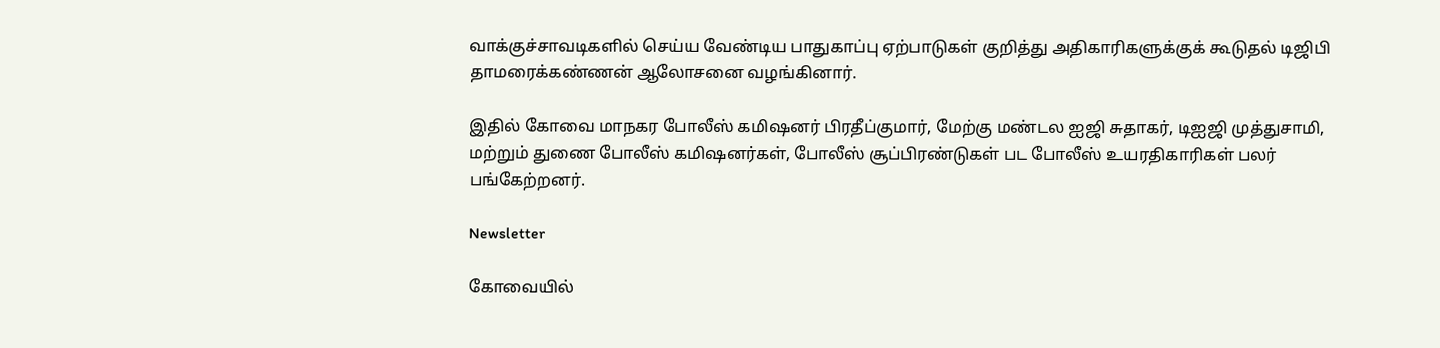வாக்குச்சாவடிகளில் செய்ய வேண்டிய பாதுகாப்பு ஏற்பாடுகள் குறித்து அதிகாரிகளுக்குக் கூடுதல் டிஜிபி தாமரைக்கண்ணன் ஆலோசனை வழங்கினார்.

இதில் கோவை மாநகர போலீஸ் கமிஷனர் பிரதீப்குமார், மேற்கு மண்டல ஐஜி சுதாகர், டிஐஜி முத்துசாமி, மற்றும் துணை போலீஸ் கமிஷனர்கள், போலீஸ் சூப்பிரண்டுகள் பட போலீஸ் உயரதிகாரிகள் பலர் பங்கேற்றனர்.

Newsletter

கோவையில்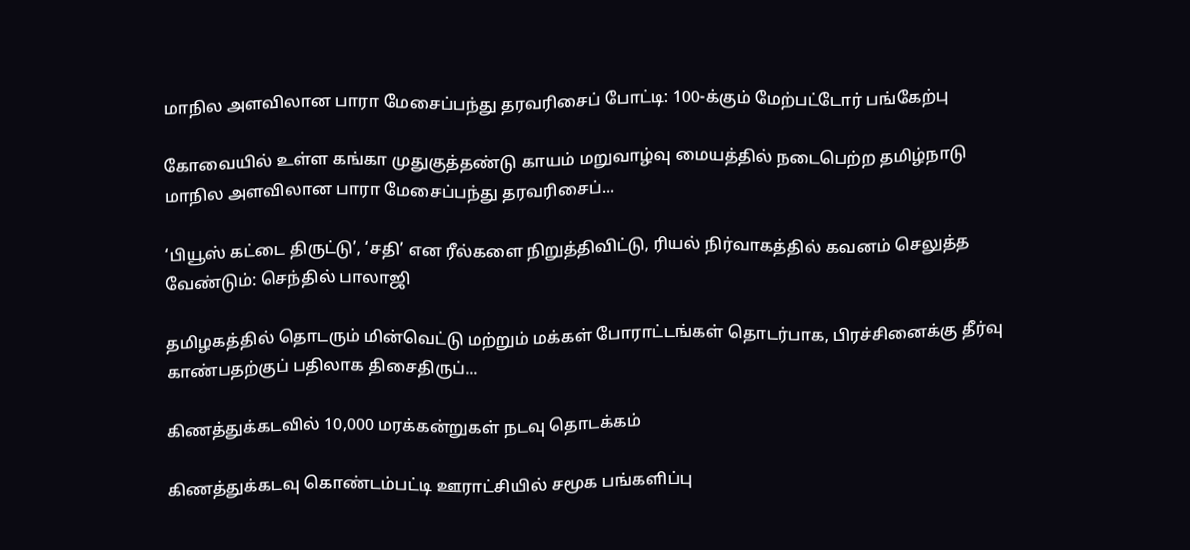மாநில அளவிலான பாரா மேசைப்பந்து தரவரிசைப் போட்டி: 100-க்கும் மேற்பட்டோர் பங்கேற்பு

கோவையில் உள்ள கங்கா முதுகுத்தண்டு காயம் மறுவாழ்வு மையத்தில் நடைபெற்ற தமிழ்நாடு மாநில அளவிலான பாரா மேசைப்பந்து தரவரிசைப்...

‘பியூஸ் கட்டை திருட்டு’, ‘சதி’ என ரீல்களை நிறுத்திவிட்டு, ரியல் நிர்வாகத்தில் கவனம் செலுத்த வேண்டும்: செந்தில் பாலாஜி

தமிழகத்தில் தொடரும் மின்வெட்டு மற்றும் மக்கள் போராட்டங்கள் தொடர்பாக, பிரச்சினைக்கு தீர்வு காண்பதற்குப் பதிலாக திசைதிருப்...

கிணத்துக்கடவில் 10,000 மரக்கன்றுகள் நடவு தொடக்கம்

கிணத்துக்கடவு கொண்டம்பட்டி ஊராட்சியில் சமூக பங்களிப்பு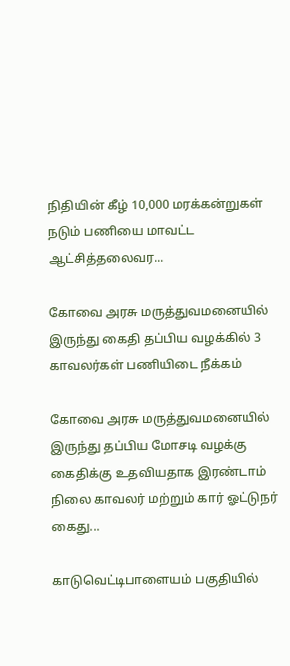நிதியின் கீழ் 10,000 மரக்கன்றுகள் நடும் பணியை மாவட்ட ஆட்சித்தலைவர...

கோவை அரசு மருத்துவமனையில் இருந்து கைதி தப்பிய வழக்கில் 3 காவலர்கள் பணியிடை நீக்கம்

கோவை அரசு மருத்துவமனையில் இருந்து தப்பிய மோசடி வழக்கு கைதிக்கு உதவியதாக இரண்டாம் நிலை காவலர் மற்றும் கார் ஓட்டுநர் கைது...

காடுவெட்டிபாளையம் பகுதியில்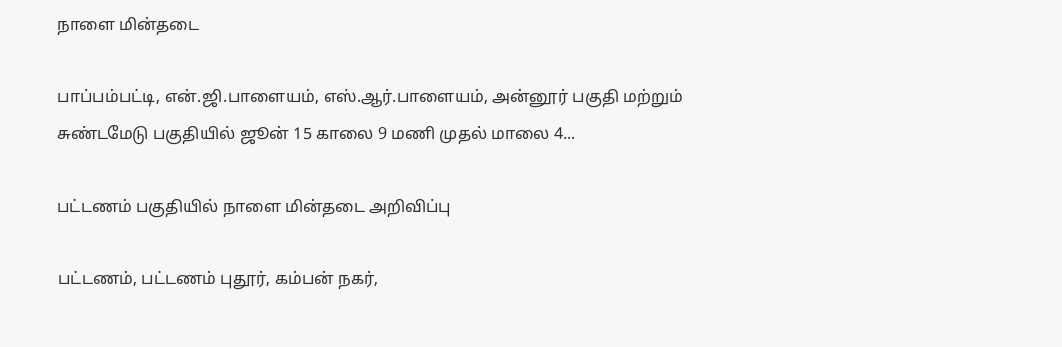நாளை மின்தடை

பாப்பம்பட்டி, என்.ஜி.பாளையம், எஸ்.ஆர்.பாளையம், அன்னூர் பகுதி மற்றும் சுண்டமேடு பகுதியில் ஜூன் 15 காலை 9 மணி முதல் மாலை 4...

பட்டணம் பகுதியில் நாளை மின்தடை அறிவிப்பு

பட்டணம், பட்டணம் புதூர், கம்பன் நகர்,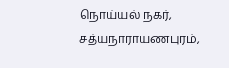நொய்யல் நகர், சத்யநாராயணபுரம்,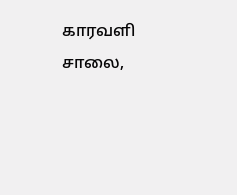காரவளி சாலை,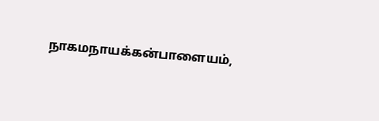நாகமநாயக்கன்பாளையம்,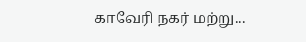காவேரி நகர் மற்று...